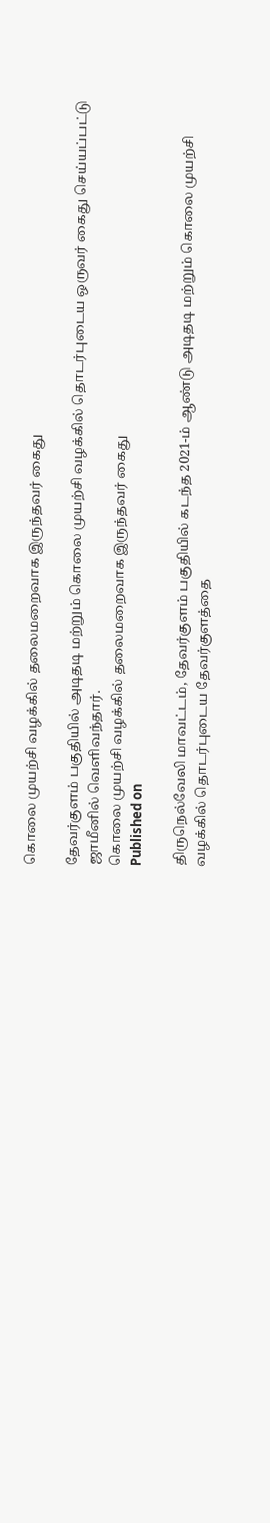கொலை முயற்சி வழக்கில் தலைமறைவாக இருந்தவர் கைது

தேவர்குளம் பகுதியில் அடிதடி மற்றும் கொலை முயற்சி வழக்கில் தொடர்புடைய ஒருவர் கைது செய்யப்பட்டு ஜாமீனில் வெளிவந்தார்.
கொலை முயற்சி வழக்கில் தலைமறைவாக இருந்தவர் கைது
Published on

திருநெல்வேலி மாவட்டம், தேவர்குளம் பகுதியில் கடந்த 2021-ம் ஆண்டு அடிதடி மற்றும் கொலை முயற்சி வழக்கில் தொடர்புடைய தேவர்குளத்தை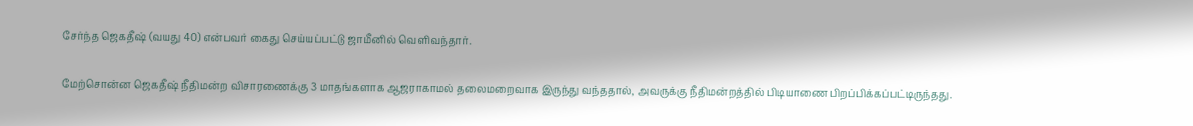சேர்ந்த ஜெகதீஷ் (வயது 40) என்பவர் கைது செய்யப்பட்டு ஜாமீனில் வெளிவந்தார்.

மேற்சொன்ன ஜெகதீஷ் நீதிமன்ற விசாரணைக்கு 3 மாதங்களாக ஆஜராகாமல் தலைமறைவாக இருந்து வந்ததால், அவருக்கு நீதிமன்றத்தில் பிடியாணை பிறப்பிக்கப்பட்டிருந்தது.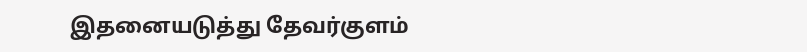இதனையடுத்து தேவர்குளம்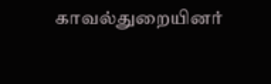காவல்துறையினர்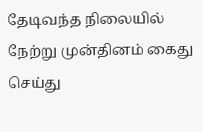தேடிவந்த நிலையில் நேற்று முன்தினம் கைது செய்து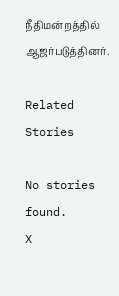நீதிமன்றத்தில் ஆஜர்படுத்தினர்.

Related Stories

No stories found.
X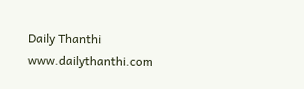Daily Thanthi
www.dailythanthi.com